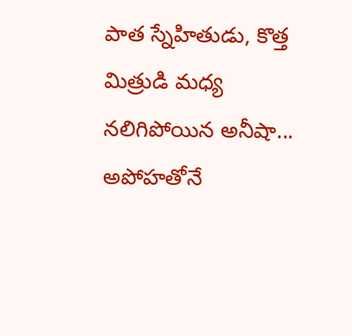పాత స్నేహితుడు, కొత్త మిత్రుడి మధ్య నలిగిపోయిన అనీషా... అపోహతోనే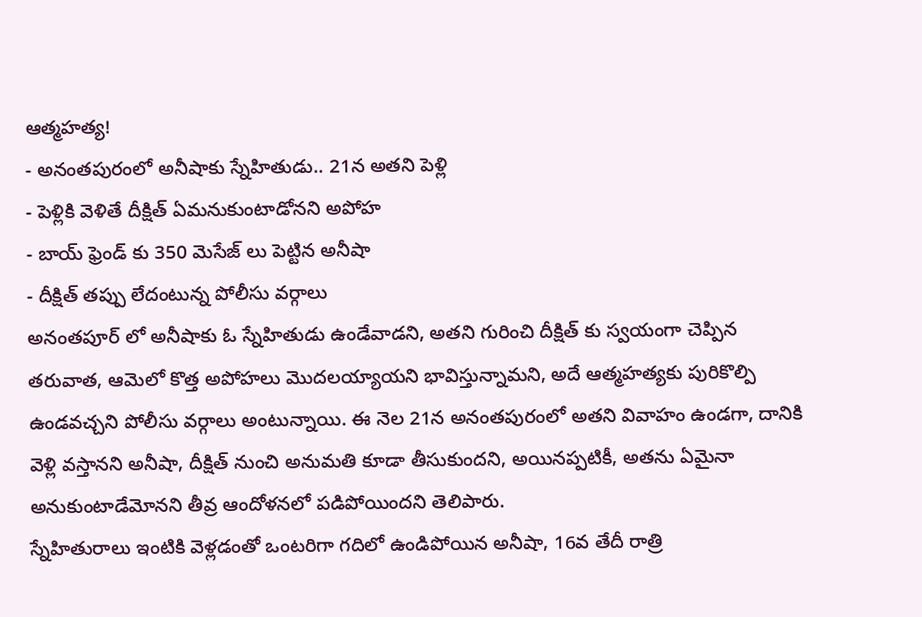ఆత్మహత్య!
- అనంతపురంలో అనీషాకు స్నేహితుడు.. 21న అతని పెళ్లి
- పెళ్లికి వెళితే దీక్షిత్ ఏమనుకుంటాడోనని అపోహ
- బాయ్ ఫ్రెండ్ కు 350 మెసేజ్ లు పెట్టిన అనీషా
- దీక్షిత్ తప్పు లేదంటున్న పోలీసు వర్గాలు
అనంతపూర్ లో అనీషాకు ఓ స్నేహితుడు ఉండేవాడని, అతని గురించి దీక్షిత్ కు స్వయంగా చెప్పిన తరువాత, ఆమెలో కొత్త అపోహలు మొదలయ్యాయని భావిస్తున్నామని, అదే ఆత్మహత్యకు పురికొల్పి ఉండవచ్చని పోలీసు వర్గాలు అంటున్నాయి. ఈ నెల 21న అనంతపురంలో అతని వివాహం ఉండగా, దానికి వెళ్లి వస్తానని అనీషా, దీక్షిత్ నుంచి అనుమతి కూడా తీసుకుందని, అయినప్పటికీ, అతను ఏమైనా అనుకుంటాడేమోనని తీవ్ర ఆందోళనలో పడిపోయిందని తెలిపారు.
స్నేహితురాలు ఇంటికి వెళ్లడంతో ఒంటరిగా గదిలో ఉండిపోయిన అనీషా, 16వ తేదీ రాత్రి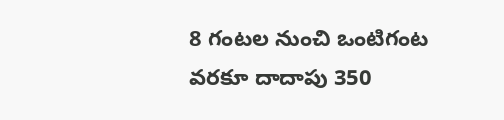8 గంటల నుంచి ఒంటిగంట వరకూ దాదాపు 350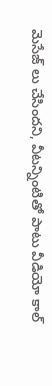మెసేజ్ లు చేసిందని, వీటన్నింటితో పాటు వీడియో కాల్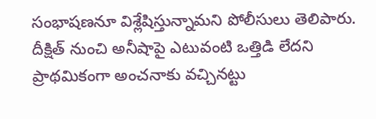సంభాషణనూ విశ్లేషిస్తున్నామని పోలీసులు తెలిపారు. దీక్షిత్ నుంచి అనీషాపై ఎటువంటి ఒత్తిడి లేదని ప్రాథమికంగా అంచనాకు వచ్చినట్టు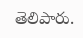తెలిపారు.